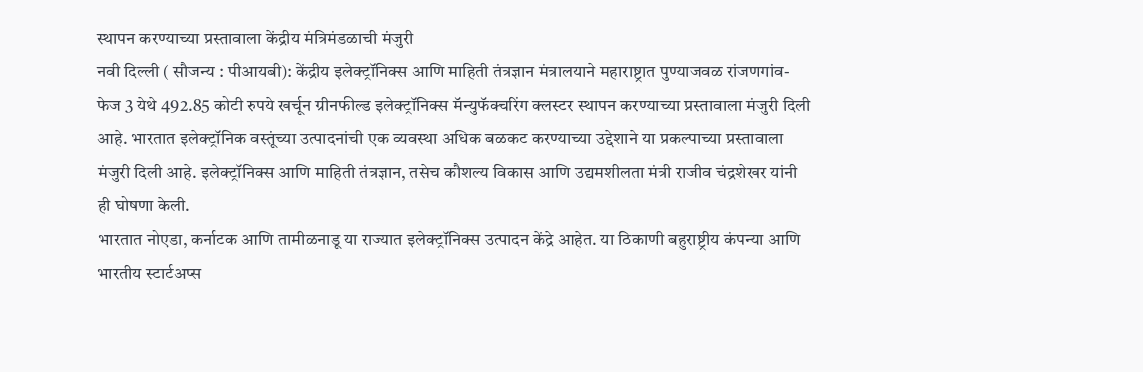स्थापन करण्याच्या प्रस्तावाला केंद्रीय मंत्रिमंडळाची मंजुरी
नवी दिल्ली ( सौजन्य : पीआयबी): केंद्रीय इलेक्ट्रॉनिक्स आणि माहिती तंत्रज्ञान मंत्रालयाने महाराष्ट्रात पुण्याजवळ रांजणगांव-फेज 3 येथे 492.85 कोटी रुपये खर्चून ग्रीनफील्ड इलेक्ट्रॉनिक्स मॅन्युफॅक्चरिंग क्लस्टर स्थापन करण्याच्या प्रस्तावाला मंजुरी दिली आहे. भारतात इलेक्ट्रॉनिक वस्तूंच्या उत्पादनांची एक व्यवस्था अधिक बळकट करण्याच्या उद्देशाने या प्रकल्पाच्या प्रस्तावाला मंजुरी दिली आहे. इलेक्ट्रॉनिक्स आणि माहिती तंत्रज्ञान, तसेच कौशल्य विकास आणि उद्यमशीलता मंत्री राजीव चंद्रशेखर यांनी ही घोषणा केली.
भारतात नोएडा, कर्नाटक आणि तामीळनाडू या राज्यात इलेक्ट्रॉनिक्स उत्पादन केंद्रे आहेत. या ठिकाणी बहुराष्ट्रीय कंपन्या आणि भारतीय स्टार्टअप्स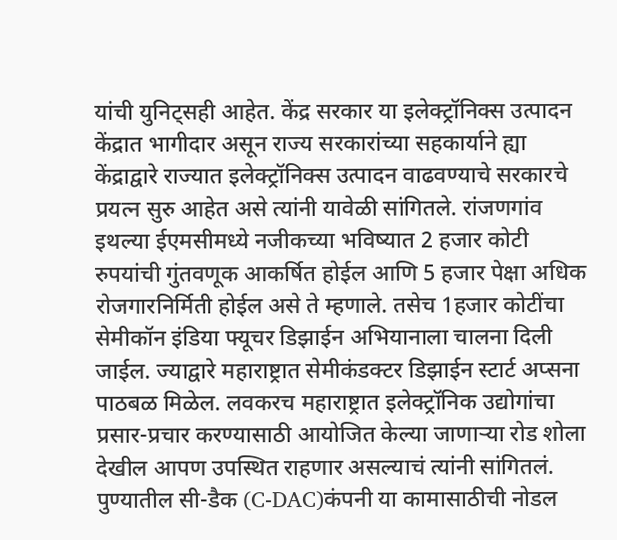यांची युनिट्सही आहेत. केंद्र सरकार या इलेक्ट्रॉनिक्स उत्पादन केंद्रात भागीदार असून राज्य सरकारांच्या सहकार्याने ह्या केंद्राद्वारे राज्यात इलेक्ट्रॉनिक्स उत्पादन वाढवण्याचे सरकारचे प्रयत्न सुरु आहेत असे त्यांनी यावेळी सांगितले. रांजणगांव इथल्या ईएमसीमध्ये नजीकच्या भविष्यात 2 हजार कोटी रुपयांची गुंतवणूक आकर्षित होईल आणि 5 हजार पेक्षा अधिक रोजगारनिर्मिती होईल असे ते म्हणाले. तसेच 1हजार कोटींचा सेमीकॉन इंडिया फ्यूचर डिझाईन अभियानाला चालना दिली जाईल. ज्याद्वारे महाराष्ट्रात सेमीकंडक्टर डिझाईन स्टार्ट अप्सना पाठबळ मिळेल. लवकरच महाराष्ट्रात इलेक्ट्रॉनिक उद्योगांचा प्रसार-प्रचार करण्यासाठी आयोजित केल्या जाणाऱ्या रोड शोला देखील आपण उपस्थित राहणार असल्याचं त्यांनी सांगितलं. पुण्यातील सी-डैक (C-DAC)कंपनी या कामासाठीची नोडल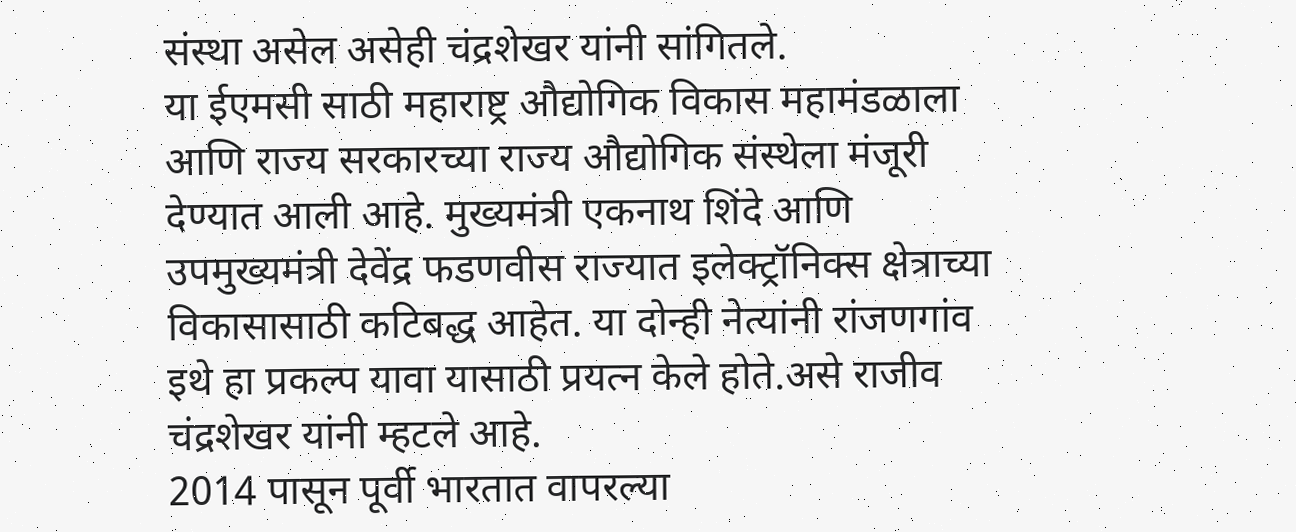संस्था असेल असेही चंद्रशेखर यांनी सांगितले.
या ईएमसी साठी महाराष्ट्र औद्योगिक विकास महामंडळाला आणि राज्य सरकारच्या राज्य औद्योगिक संस्थेला मंजूरी देण्यात आली आहे. मुख्यमंत्री एकनाथ शिंदे आणि उपमुख्यमंत्री देवेंद्र फडणवीस राज्यात इलेक्ट्रॉनिक्स क्षेत्राच्या विकासासाठी कटिबद्ध आहेत. या दोन्ही नेत्यांनी रांजणगांव इथे हा प्रकल्प यावा यासाठी प्रयत्न केले होते.असे राजीव चंद्रशेखर यांनी म्हटले आहे.
2014 पासून पूर्वी भारतात वापरल्या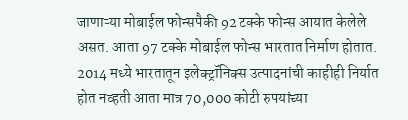जाणाऱ्या मोबाईल फोन्सपैकी 92 टक्के फोन्स आयात केलेले असत. आता 97 टक्के मोबाईल फोन्स भारतात निर्माण होतात. 2014 मध्ये भारतातून इलेक्ट्रॉनिक्स उत्पादनांची काहीही निर्यात होत नव्हती आता मात्र 70,000 कोटी रुपयांच्या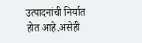उत्पादनांची निर्यात होत आहे.असेही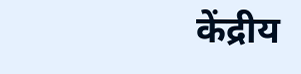केंद्रीय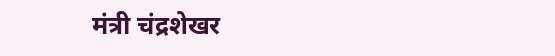मंत्री चंद्रशेखर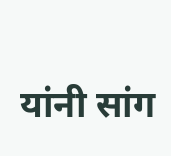यांनी सांग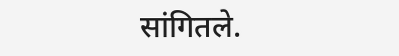सांगितले.